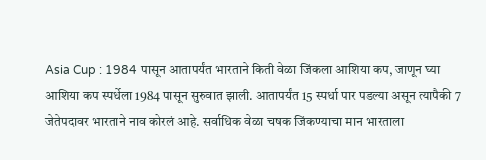Asia Cup : 1984 पासून आतापर्यंत भारताने किती वेळा जिंकला आशिया कप, जाणून घ्या
आशिया कप स्पर्धेला 1984 पासून सुरुवात झाली. आतापर्यंत 15 स्पर्धा पार पडल्या असून त्यापैकी 7 जेतेपदावर भारताने नाव कोरलं आहे. सर्वाधिक वेळा चषक जिंकण्याचा मान भारताला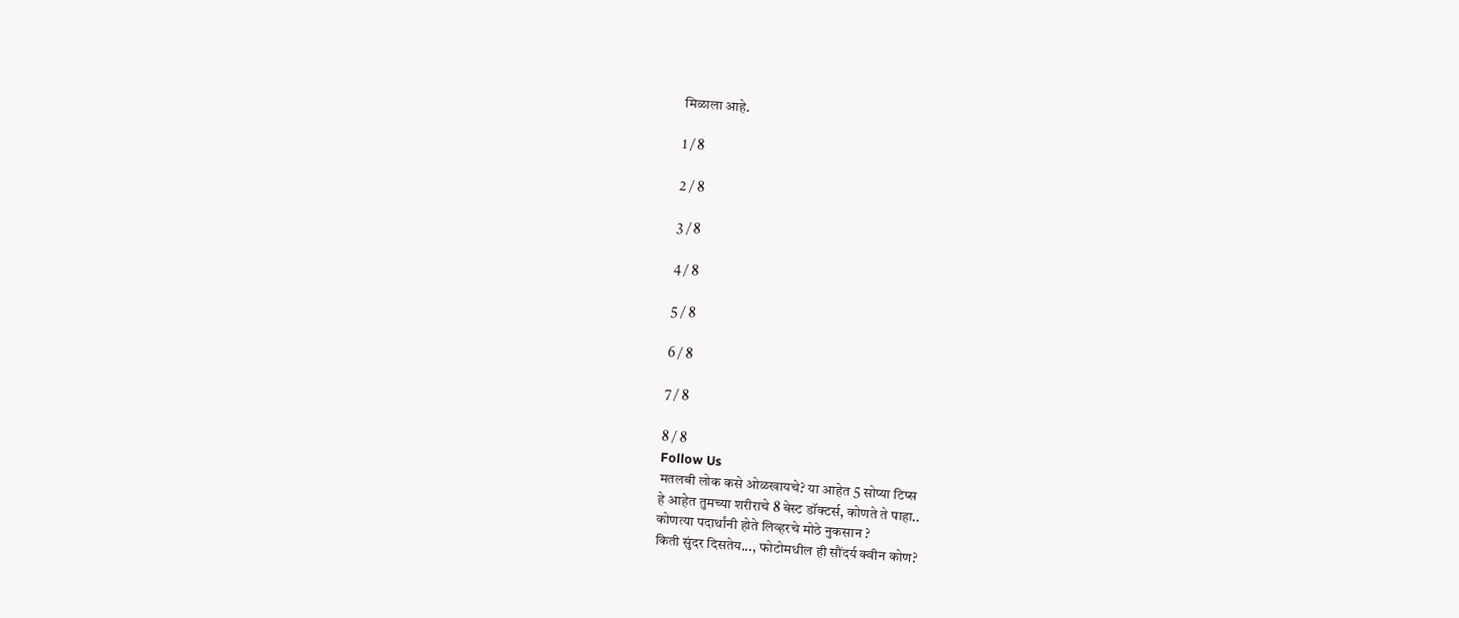मिळाला आहे.

1 / 8

2 / 8

3 / 8

4 / 8

5 / 8

6 / 8

7 / 8

8 / 8
Follow Us
मतलबी लोक कसे ओळखायचे? या आहेत 5 सोप्या टिप्स
हे आहेत तुमच्या शरीराचे 8 बेस्ट डॉक्टर्स, कोणते ते पाहा..
कोणत्या पदार्थांनी होते लिव्हरचे मोठे नुकसान ?
किती सुंदर दिसतेय..., फोटोमधील ही सौंदर्य क्वीन कोण?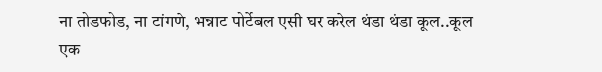ना तोडफोड, ना टांगणे, भन्नाट पोर्टेबल एसी घर करेल थंडा थंडा कूल..कूल
एक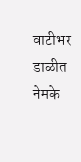वाटीभर डाळीत नेमके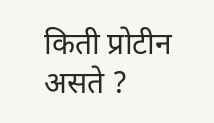किती प्रोटीन असते ?